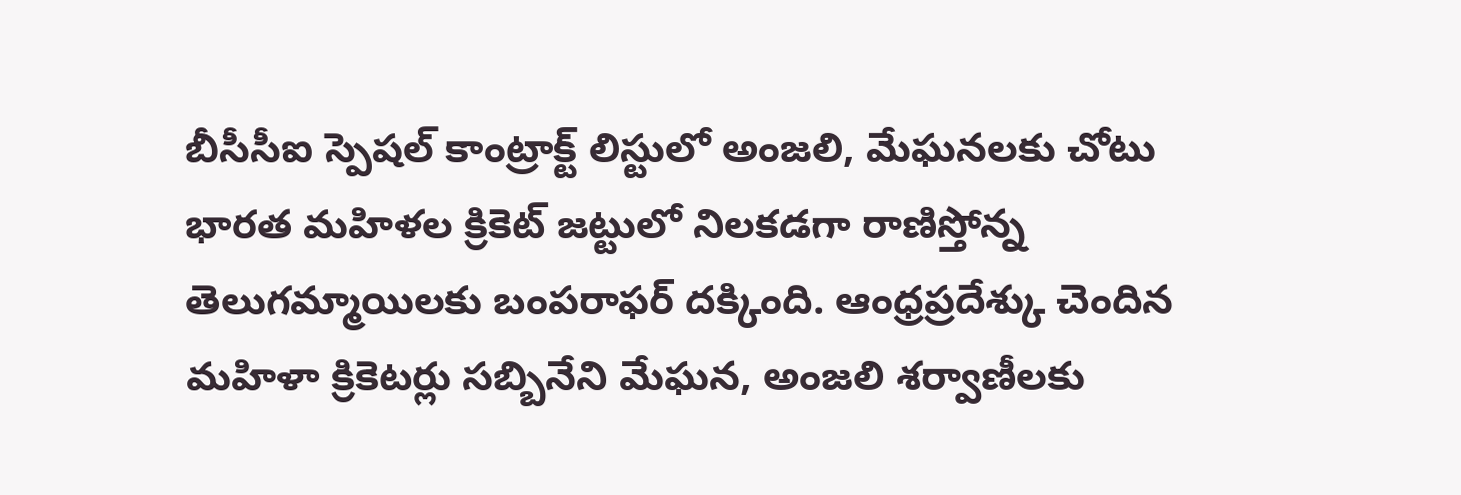బీసీసీఐ స్పెషల్ కాంట్రాక్ట్ లిస్టులో అంజలి, మేఘనలకు చోటు
భారత మహిళల క్రికెట్ జట్టులో నిలకడగా రాణిస్తోన్న తెలుగమ్మాయిలకు బంపరాఫర్ దక్కింది. ఆంధ్రప్రదేశ్కు చెందిన మహిళా క్రికెటర్లు సబ్బినేని మేఘన, అంజలి శర్వాణీలకు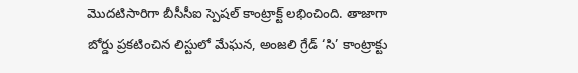మొదటిసారిగా బీసీసీఐ స్పెషల్ కాంట్రాక్ట్ లభించింది. తాజాగా బోర్డు ప్రకటించిన లిస్టులో మేఘన, అంజలి గ్రేడ్ ‘సి’ కాంట్రాక్టు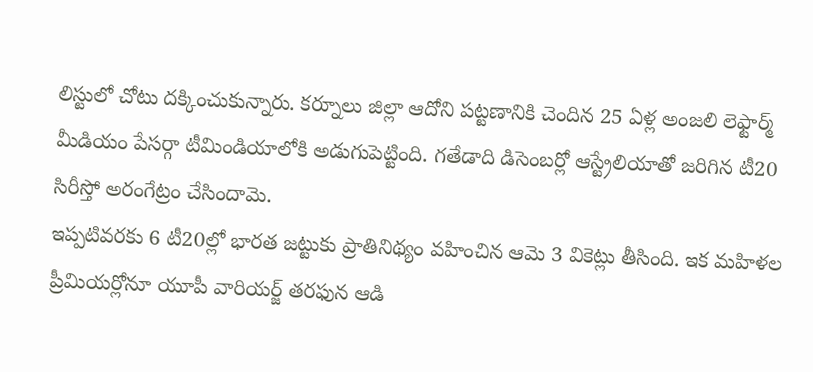లిస్టులో చోటు దక్కించుకున్నారు. కర్నూలు జిల్లా ఆదోని పట్టణానికి చెందిన 25 ఏళ్ల అంజలి లెఫ్టార్మ్ మీడియం పేసర్గా టీమిండియాలోకి అడుగుపెట్టింది. గతేడాది డిసెంబర్లో ఆస్ట్రేలియాతో జరిగిన టీ20 సిరీస్తో అరంగేట్రం చేసిందామె.
ఇప్పటివరకు 6 టీ20ల్లో భారత జట్టుకు ప్రాతినిథ్యం వహించిన ఆమె 3 వికెట్లు తీసింది. ఇక మహిళల ప్రీమియర్లోనూ యూపీ వారియర్జ్ తరఫున ఆడి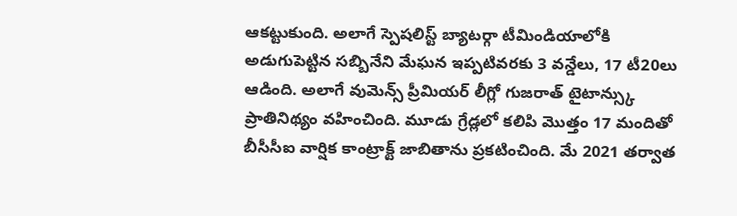ఆకట్టుకుంది. అలాగే స్పెషలిస్ట్ బ్యాటర్గా టీమిండియాలోకి అడుగుపెట్టిన సబ్బినేని మేఘన ఇప్పటివరకు 3 వన్డేలు, 17 టీ20లు ఆడింది. అలాగే వుమెన్స్ ప్రీమియర్ లీగ్లో గుజరాత్ టైటాన్స్కు ప్రాతినిథ్యం వహించింది. మూడు గ్రేడ్లలో కలిపి మొత్తం 17 మందితో బీసీసీఐ వార్షిక కాంట్రాక్ట్ జాబితాను ప్రకటించింది. మే 2021 తర్వాత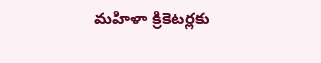మహిళా క్రికెటర్లకు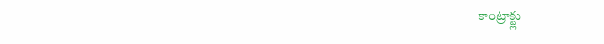కాంట్రాక్ట్లు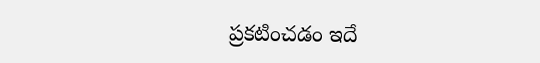ప్రకటించడం ఇదే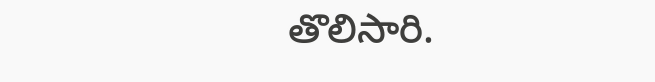తొలిసారి.